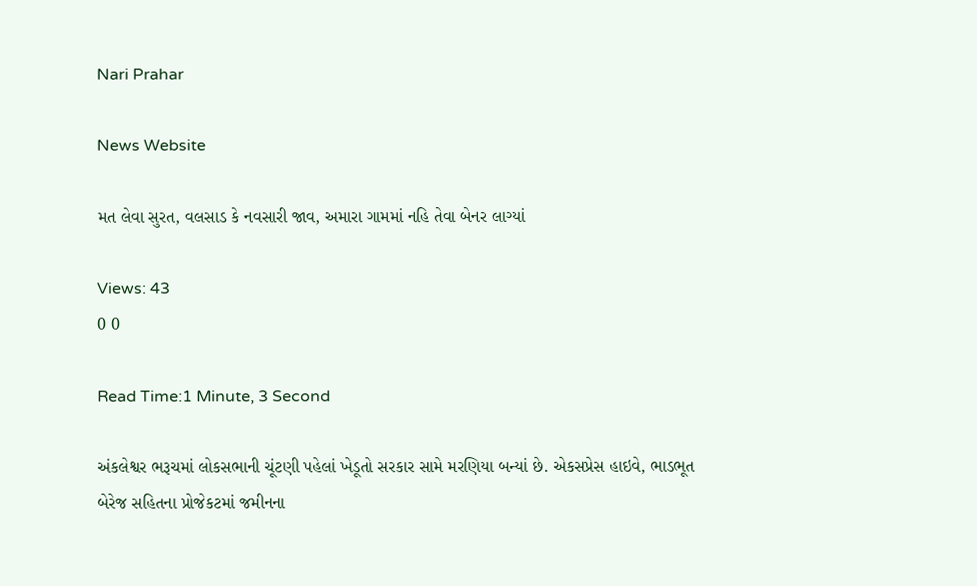Nari Prahar

News Website

મત લેવા સુરત, વલસાડ કે નવસારી જાવ, અમારા ગામમાં નહિ તેવા બેનર લાગ્યાં

Views: 43
0 0

Read Time:1 Minute, 3 Second

અંકલેશ્વર ભરૂચમાં લોકસભાની ચૂંટણી પહેલાં ખેડૂતો સરકાર સામે મરણિયા બન્યાં છે. એકસપ્રેસ હાઇવે, ભાડભૂત બેરેજ સહિતના પ્રોજેકટમાં જમીનના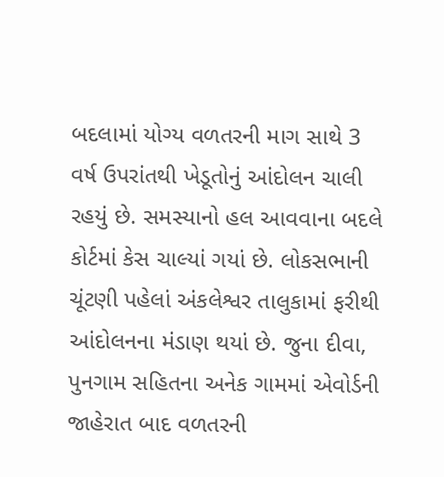બદલામાં યોગ્ય વળતરની માગ સાથે 3 વર્ષ ઉપરાંતથી ખેડૂતોનું આંદોલન ચાલી રહયું છે. સમસ્યાનો હલ આવવાના બદલે કોર્ટમાં કેસ ચાલ્યાં ગયાં છે. લોકસભાની ચૂંટણી પહેલાં અંકલેશ્વર તાલુકામાં ફરીથી આંદોલનના મંડાણ થયાં છે. જુના દીવા, પુનગામ સહિતના અનેક ગામમાં એવોર્ડની જાહેરાત બાદ વળતરની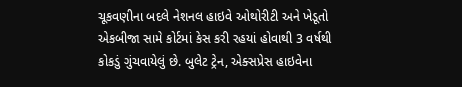ચૂકવણીના બદલે નેશનલ હાઇવે ઓથોરીટી અને ખેડૂતો એકબીજા સામે કોર્ટમાં કેસ કરી રહયાં હોવાથી 3 વર્ષથી કોકડું ગુંચવાયેલું છે. બુલેટ ટ્રેન, એક્સપ્રેસ હાઇવેના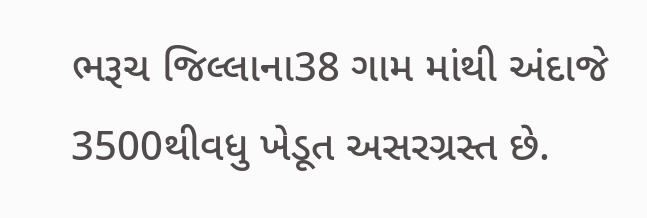ભરૂચ જિલ્લાના38 ગામ માંથી અંદાજે 3500થીવધુ ખેડૂત અસરગ્રસ્ત છે.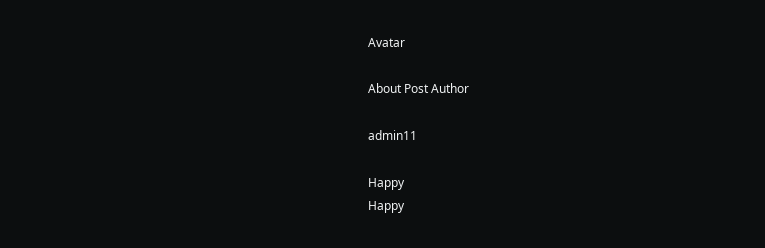Avatar

About Post Author

admin11

Happy
Happy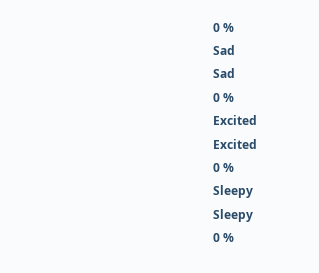0 %
Sad
Sad
0 %
Excited
Excited
0 %
Sleepy
Sleepy
0 %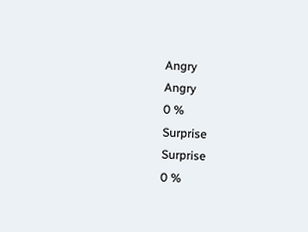Angry
Angry
0 %
Surprise
Surprise
0 %